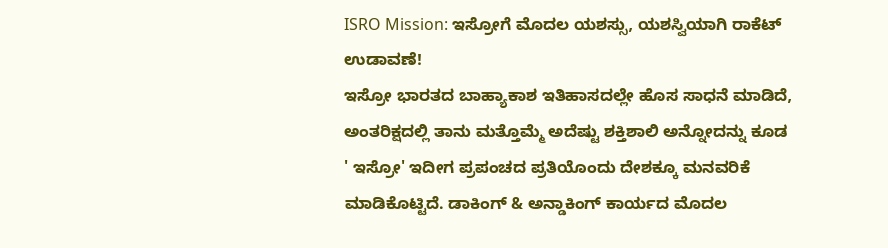ISRO Mission: ಇಸ್ರೋಗೆ ಮೊದಲ ಯಶಸ್ಸು, ಯಶಸ್ವಿಯಾಗಿ ರಾಕೆಟ್ ಉಡಾವಣೆ!
ಇಸ್ರೋ ಭಾರತದ ಬಾಹ್ಯಾಕಾಶ ಇತಿಹಾಸದಲ್ಲೇ ಹೊಸ ಸಾಧನೆ ಮಾಡಿದೆ, ಅಂತರಿಕ್ಷದಲ್ಲಿ ತಾನು ಮತ್ತೊಮ್ಮೆ ಅದೆಷ್ಟು ಶಕ್ತಿಶಾಲಿ ಅನ್ನೋದನ್ನು ಕೂಡ ' ಇಸ್ರೋ' ಇದೀಗ ಪ್ರಪಂಚದ ಪ್ರತಿಯೊಂದು ದೇಶಕ್ಕೂ ಮನವರಿಕೆ ಮಾಡಿಕೊಟ್ಟಿದೆ. ಡಾಕಿಂಗ್ & ಅನ್ಡಾಕಿಂಗ್ ಕಾರ್ಯದ ಮೊದಲ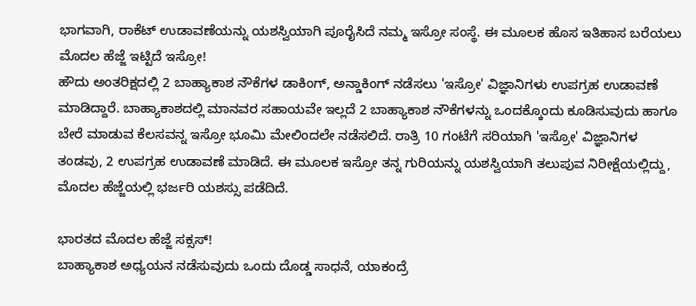ಭಾಗವಾಗಿ, ರಾಕೆಟ್ ಉಡಾವಣೆಯನ್ನು ಯಶಸ್ವಿಯಾಗಿ ಪೂರೈಸಿದೆ ನಮ್ಮ ಇಸ್ರೋ ಸಂಸ್ಥೆ. ಈ ಮೂಲಕ ಹೊಸ ಇತಿಹಾಸ ಬರೆಯಲು ಮೊದಲ ಹೆಜ್ಜೆ ಇಟ್ಟಿದೆ ಇಸ್ರೋ!
ಹೌದು ಅಂತರಿಕ್ಷದಲ್ಲಿ 2 ಬಾಹ್ಯಾಕಾಶ ನೌಕೆಗಳ ಡಾಕಿಂಗ್, ಅನ್ಡಾಕಿಂಗ್ ನಡೆಸಲು 'ಇಸ್ರೋ' ವಿಜ್ಞಾನಿಗಳು ಉಪಗ್ರಹ ಉಡಾವಣೆ ಮಾಡಿದ್ದಾರೆ. ಬಾಹ್ಯಾಕಾಶದಲ್ಲಿ ಮಾನವರ ಸಹಾಯವೇ ಇಲ್ಲದೆ 2 ಬಾಹ್ಯಾಕಾಶ ನೌಕೆಗಳನ್ನು ಒಂದಕ್ಕೊಂದು ಕೂಡಿಸುವುದು ಹಾಗೂ ಬೇರೆ ಮಾಡುವ ಕೆಲಸವನ್ನ ಇಸ್ರೋ ಭೂಮಿ ಮೇಲಿಂದಲೇ ನಡೆಸಲಿದೆ. ರಾತ್ರಿ 10 ಗಂಟೆಗೆ ಸರಿಯಾಗಿ 'ಇಸ್ರೋ' ವಿಜ್ಞಾನಿಗಳ ತಂಡವು, 2 ಉಪಗ್ರಹ ಉಡಾವಣೆ ಮಾಡಿದೆ. ಈ ಮೂಲಕ ಇಸ್ರೋ ತನ್ನ ಗುರಿಯನ್ನು ಯಶಸ್ವಿಯಾಗಿ ತಲುಪುವ ನಿರೀಕ್ಷೆಯಲ್ಲಿದ್ದು, ಮೊದಲ ಹೆಜ್ಜೆಯಲ್ಲಿ ಭರ್ಜರಿ ಯಶಸ್ಸು ಪಡೆದಿದೆ.

ಭಾರತದ ಮೊದಲ ಹೆಜ್ಜೆ ಸಕ್ಸಸ್!
ಬಾಹ್ಯಾಕಾಶ ಅಧ್ಯಯನ ನಡೆಸುವುದು ಒಂದು ದೊಡ್ಡ ಸಾಧನೆ, ಯಾಕಂದ್ರೆ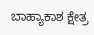ಬಾಹ್ಯಾಕಾಶ ಕ್ಷೇತ್ರ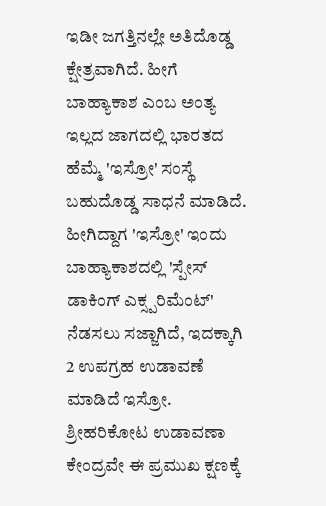ಇಡೀ ಜಗತ್ತಿನಲ್ಲೇ ಅತಿದೊಡ್ಡ ಕ್ಷೇತ್ರವಾಗಿದೆ. ಹೀಗೆ ಬಾಹ್ಯಾಕಾಶ ಎಂಬ ಅಂತ್ಯ ಇಲ್ಲದ ಜಾಗದಲ್ಲಿ ಭಾರತದ ಹೆಮ್ಮೆ 'ಇಸ್ರೋ' ಸಂಸ್ಥೆ ಬಹುದೊಡ್ಡ ಸಾಧನೆ ಮಾಡಿದೆ. ಹೀಗಿದ್ದಾಗ 'ಇಸ್ರೋ' ಇಂದು ಬಾಹ್ಯಾಕಾಶದಲ್ಲಿ 'ಸ್ಪೇಸ್ ಡಾಕಿಂಗ್ ಎಕ್ಸ್ಪರಿಮೆಂಟ್' ನೆಡಸಲು ಸಜ್ಜಾಗಿದೆ, ಇದಕ್ಕಾಗಿ 2 ಉಪಗ್ರಹ ಉಡಾವಣೆ ಮಾಡಿದೆ ಇಸ್ರೋ. ಶ್ರೀಹರಿಕೋಟ ಉಡಾವಣಾ ಕೇಂದ್ರವೇ ಈ ಪ್ರಮುಖ ಕ್ಷಣಕ್ಕೆ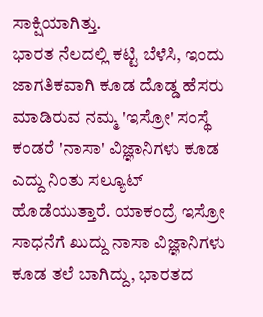ಸಾಕ್ಷಿಯಾಗಿತ್ತು.
ಭಾರತ ನೆಲದಲ್ಲಿ ಕಟ್ಟಿ ಬೆಳೆಸಿ, ಇಂದು ಜಾಗತಿಕವಾಗಿ ಕೂಡ ದೊಡ್ಡ ಹೆಸರು ಮಾಡಿರುವ ನಮ್ಮ 'ಇಸ್ರೋ' ಸಂಸ್ಥೆ ಕಂಡರೆ 'ನಾಸಾ' ವಿಜ್ಞಾನಿಗಳು ಕೂಡ ಎದ್ದು ನಿಂತು ಸಲ್ಯೂಟ್ ಹೊಡೆಯುತ್ತಾರೆ. ಯಾಕಂದ್ರೆ ಇಸ್ರೋ ಸಾಧನೆಗೆ ಖುದ್ದು ನಾಸಾ ವಿಜ್ಞಾನಿಗಳು ಕೂಡ ತಲೆ ಬಾಗಿದ್ದು, ಭಾರತದ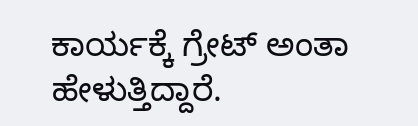ಕಾರ್ಯಕ್ಕೆ ಗ್ರೇಟ್ ಅಂತಾ ಹೇಳುತ್ತಿದ್ದಾರೆ.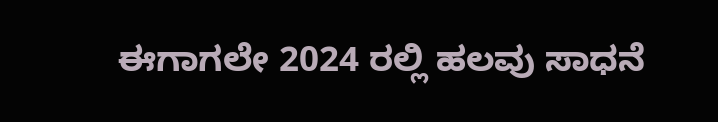ಈಗಾಗಲೇ 2024 ರಲ್ಲಿ ಹಲವು ಸಾಧನೆ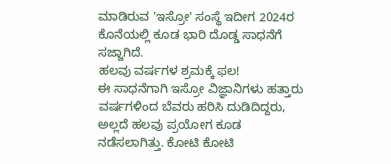ಮಾಡಿರುವ 'ಇಸ್ರೋ' ಸಂಸ್ಥೆ ಇದೀಗ 2024ರ ಕೊನೆಯಲ್ಲಿ ಕೂಡ ಭಾರಿ ದೊಡ್ಡ ಸಾಧನೆಗೆ ಸಜ್ಜಾಗಿದೆ.
ಹಲವು ವರ್ಷಗಳ ಶ್ರಮಕ್ಕೆ ಫಲ!
ಈ ಸಾಧನೆಗಾಗಿ ಇಸ್ರೋ ವಿಜ್ಞಾನಿಗಳು ಹತ್ತಾರು ವರ್ಷಗಳಿಂದ ಬೆವರು ಹರಿಸಿ ದುಡಿದಿದ್ದರು, ಅಲ್ಲದೆ ಹಲವು ಪ್ರಯೋಗ ಕೂಡ ನಡೆಸಲಾಗಿತ್ತು. ಕೋಟಿ ಕೋಟಿ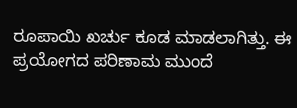ರೂಪಾಯಿ ಖರ್ಚು ಕೂಡ ಮಾಡಲಾಗಿತ್ತು. ಈ ಪ್ರಯೋಗದ ಪರಿಣಾಮ ಮುಂದೆ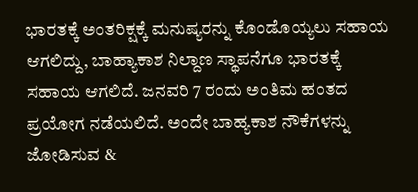ಭಾರತಕ್ಕೆ ಅಂತರಿಕ್ಷಕ್ಕೆ ಮನುಷ್ಯರನ್ನು ಕೊಂಡೊಯ್ಯಲು ಸಹಾಯ ಆಗಲಿದ್ದು, ಬಾಹ್ಯಾಕಾಶ ನಿಲ್ದಾಣ ಸ್ಥಾಪನೆಗೂ ಭಾರತಕ್ಕೆ ಸಹಾಯ ಆಗಲಿದೆ. ಜನವರಿ 7 ರಂದು ಅಂತಿಮ ಹಂತದ ಪ್ರಯೋಗ ನಡೆಯಲಿದೆ. ಅಂದೇ ಬಾಹ್ಯಕಾಶ ನೌಕೆಗಳನ್ನು ಜೋಡಿಸುವ &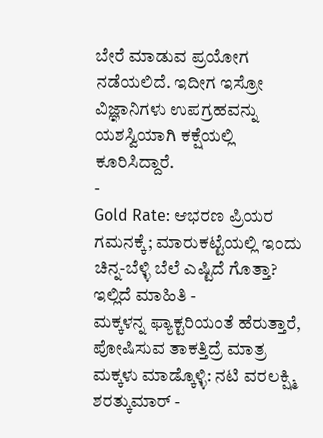ಬೇರೆ ಮಾಡುವ ಪ್ರಯೋಗ ನಡೆಯಲಿದೆ. ಇದೀಗ ಇಸ್ರೋ ವಿಜ್ಞಾನಿಗಳು ಉಪಗ್ರಹವನ್ನು ಯಶಸ್ವಿಯಾಗಿ ಕಕ್ಷೆಯಲ್ಲಿ ಕೂರಿಸಿದ್ದಾರೆ.
-
Gold Rate: ಆಭರಣ ಪ್ರಿಯರ ಗಮನಕ್ಕೆ; ಮಾರುಕಟ್ಟೆಯಲ್ಲಿ ಇಂದು ಚಿನ್ನ-ಬೆಳ್ಳಿ ಬೆಲೆ ಎಷ್ಟಿದೆ ಗೊತ್ತಾ? ಇಲ್ಲಿದೆ ಮಾಹಿತಿ -
ಮಕ್ಕಳನ್ನ ಫ್ಯಾಕ್ಟರಿಯಂತೆ ಹೆರುತ್ತಾರೆ, ಪೋಷಿಸುವ ತಾಕತ್ತಿದ್ರೆ ಮಾತ್ರ ಮಕ್ಕಳು ಮಾಡ್ಕೊಳ್ಳಿ: ನಟಿ ವರಲಕ್ಷ್ಮಿ ಶರತ್ಕುಮಾರ್ -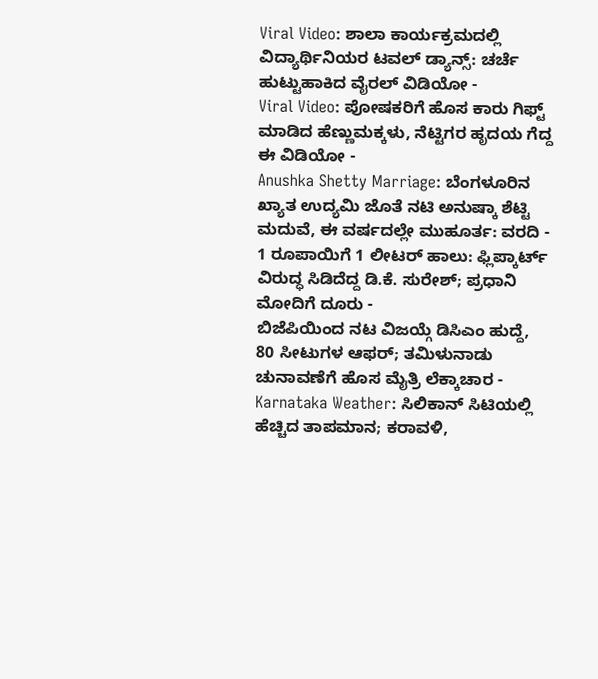Viral Video: ಶಾಲಾ ಕಾರ್ಯಕ್ರಮದಲ್ಲಿ ವಿದ್ಯಾರ್ಥಿನಿಯರ ಟವಲ್ ಡ್ಯಾನ್ಸ್: ಚರ್ಚೆ ಹುಟ್ಟುಹಾಕಿದ ವೈರಲ್ ವಿಡಿಯೋ -
Viral Video: ಪೋಷಕರಿಗೆ ಹೊಸ ಕಾರು ಗಿಫ್ಟ್ ಮಾಡಿದ ಹೆಣ್ಣುಮಕ್ಕಳು, ನೆಟ್ಟಿಗರ ಹೃದಯ ಗೆದ್ದ ಈ ವಿಡಿಯೋ -
Anushka Shetty Marriage: ಬೆಂಗಳೂರಿನ ಖ್ಯಾತ ಉದ್ಯಮಿ ಜೊತೆ ನಟಿ ಅನುಷ್ಕಾ ಶೆಟ್ಟಿ ಮದುವೆ, ಈ ವರ್ಷದಲ್ಲೇ ಮುಹೂರ್ತ: ವರದಿ -
1 ರೂಪಾಯಿಗೆ 1 ಲೀಟರ್ ಹಾಲು: ಫ್ಲಿಪ್ಕಾರ್ಟ್ ವಿರುದ್ಧ ಸಿಡಿದೆದ್ದ ಡಿ.ಕೆ. ಸುರೇಶ್; ಪ್ರಧಾನಿ ಮೋದಿಗೆ ದೂರು -
ಬಿಜೆಪಿಯಿಂದ ನಟ ವಿಜಯ್ಗೆ ಡಿಸಿಎಂ ಹುದ್ದೆ, 80 ಸೀಟುಗಳ ಆಫರ್; ತಮಿಳುನಾಡು ಚುನಾವಣೆಗೆ ಹೊಸ ಮೈತ್ರಿ ಲೆಕ್ಕಾಚಾರ -
Karnataka Weather: ಸಿಲಿಕಾನ್ ಸಿಟಿಯಲ್ಲಿ ಹೆಚ್ಚಿದ ತಾಪಮಾನ; ಕರಾವಳಿ,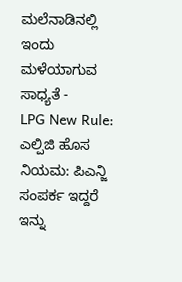ಮಲೆನಾಡಿನಲ್ಲಿ ಇಂದು ಮಳೆಯಾಗುವ ಸಾಧ್ಯತೆ -
LPG New Rule: ಎಲ್ಪಿಜಿ ಹೊಸ ನಿಯಮ: ಪಿಎನ್ಜಿ ಸಂಪರ್ಕ ಇದ್ದರೆ ಇನ್ನು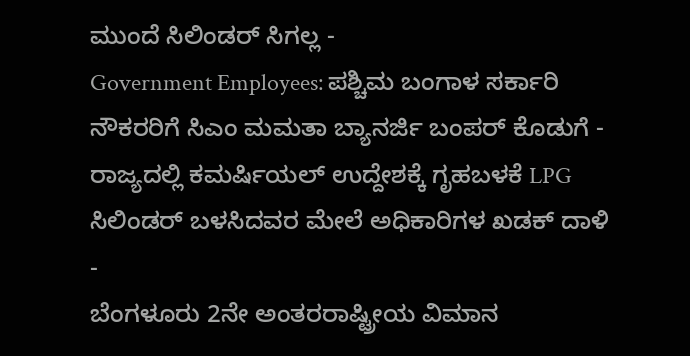ಮುಂದೆ ಸಿಲಿಂಡರ್ ಸಿಗಲ್ಲ -
Government Employees: ಪಶ್ಚಿಮ ಬಂಗಾಳ ಸರ್ಕಾರಿ ನೌಕರರಿಗೆ ಸಿಎಂ ಮಮತಾ ಬ್ಯಾನರ್ಜಿ ಬಂಪರ್ ಕೊಡುಗೆ -
ರಾಜ್ಯದಲ್ಲಿ ಕಮರ್ಷಿಯಲ್ ಉದ್ದೇಶಕ್ಕೆ ಗೃಹಬಳಕೆ LPG ಸಿಲಿಂಡರ್ ಬಳಸಿದವರ ಮೇಲೆ ಅಧಿಕಾರಿಗಳ ಖಡಕ್ ದಾಳಿ -
ಬೆಂಗಳೂರು 2ನೇ ಅಂತರರಾಷ್ಟ್ರೀಯ ವಿಮಾನ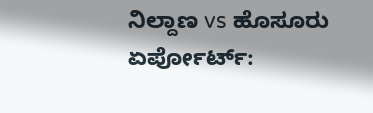ನಿಲ್ದಾಣ vs ಹೊಸೂರು ಏರ್ಪೋರ್ಟ್: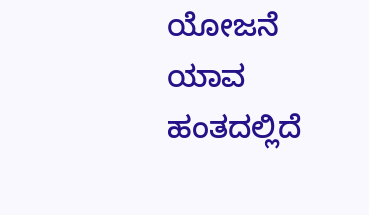ಯೋಜನೆ ಯಾವ ಹಂತದಲ್ಲಿದೆ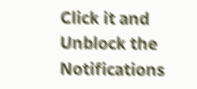Click it and Unblock the Notifications